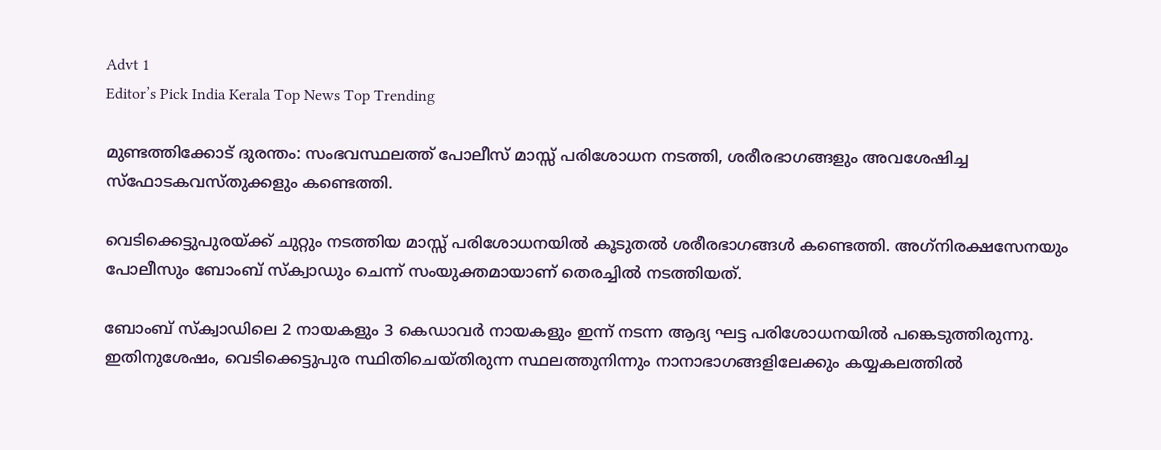Advt 1
Editor’s Pick India Kerala Top News Top Trending

മുണ്ടത്തിക്കോട് ദുരന്തം: സംഭവസ്ഥലത്ത് പോലീസ്‌ മാസ്സ് പരിശോധന നടത്തി, ശരീരഭാഗങ്ങളും അവശേഷിച്ച സ്‌ഫോടകവസ്തുക്കളും കണ്ടെത്തി.

വെടിക്കെട്ടുപുരയ്ക്ക് ചുറ്റും നടത്തിയ മാസ്സ് പരിശോധനയിൽ കൂടുതൽ ശരീരഭാഗങ്ങൾ കണ്ടെത്തി. അഗ്‌നിരക്ഷസേനയും പോലീസും ബോംബ് സ്‌ക്വാഡും ചെന്ന് സംയുക്തമായാണ് തെരച്ചിൽ നടത്തിയത്.

ബോംബ് സ്‌ക്വാഡിലെ 2 നായകളും 3 കെഡാവർ നായകളും ഇന്ന് നടന്ന ആദ്യ ഘട്ട പരിശോധനയിൽ പങ്കെടുത്തിരുന്നു. ഇതിനുശേഷം, വെടിക്കെട്ടുപുര സ്ഥിതിചെയ്തിരുന്ന സ്ഥലത്തുനിന്നും നാനാഭാഗങ്ങളിലേക്കും കയ്യകലത്തിൽ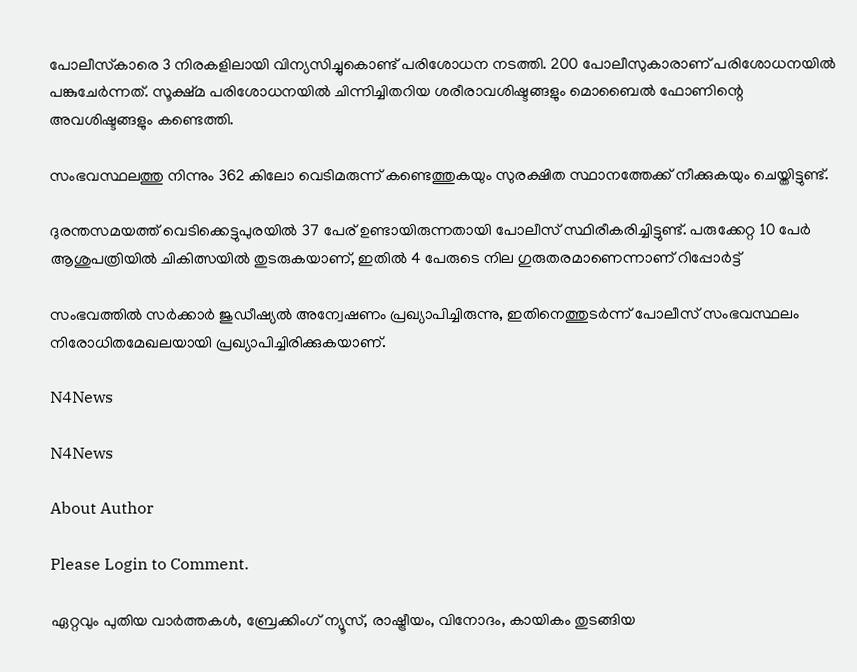പോലീസ്‌കാരെ 3 നിരകളിലായി വിന്യസിച്ചുകൊണ്ട് പരിശോധന നടത്തി. 200 പോലീസുകാരാണ് പരിശോധനയിൽ പങ്കുചേർന്നത്. സൂക്ഷ്മ പരിശോധനയിൽ ചിന്നിച്ചിതറിയ ശരീരാവശിഷ്ടങ്ങളും മൊബൈൽ ഫോണിന്റെ അവശിഷ്ടങ്ങളും കണ്ടെത്തി.

സംഭവസ്ഥലത്തു നിന്നും 362 കിലോ വെടിമരുന്ന് കണ്ടെത്തുകയും സുരക്ഷിത സ്ഥാനത്തേക്ക് നീക്കുകയും ചെയ്തിട്ടുണ്ട്.

ദുരന്തസമയത്ത് വെടിക്കെട്ടുപുരയിൽ 37 പേര് ഉണ്ടായിരുന്നതായി പോലീസ് സ്ഥിരീകരിച്ചിട്ടുണ്ട്. പരുക്കേറ്റ 10 പേർ ആശുപത്രിയിൽ ചികിത്സയിൽ തുടരുകയാണ്, ഇതിൽ 4 പേരുടെ നില ഗുരുതരമാണെന്നാണ് റിപ്പോർട്ട്

സംഭവത്തിൽ സർക്കാർ ജുഡീഷ്യൽ അന്വേഷണം പ്രഖ്യാപിച്ചിരുന്നു, ഇതിനെത്തുടർന്ന് പോലീസ് സംഭവസ്ഥലം നിരോധിതമേഖലയായി പ്രഖ്യാപിച്ചിരിക്കുകയാണ്.

N4News

N4News

About Author

Please Login to Comment.

ഏറ്റവും പുതിയ വാർത്തകൾ, ബ്രേക്കിംഗ് ന്യൂസ്, രാഷ്ട്രീയം, വിനോദം, കായികം തുടങ്ങിയ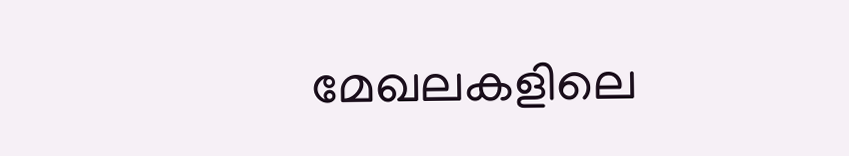മേഖലകളിലെ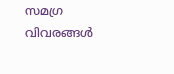സമഗ്ര വിവരങ്ങൾ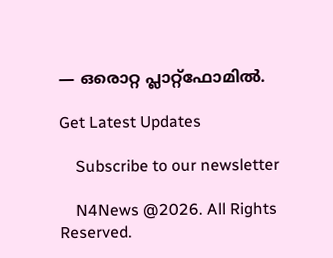— ഒരൊറ്റ പ്ലാറ്റ്‌ഫോമിൽ.

Get Latest Updates

    Subscribe to our newsletter

    N4News @2026. All Rights Reserved.